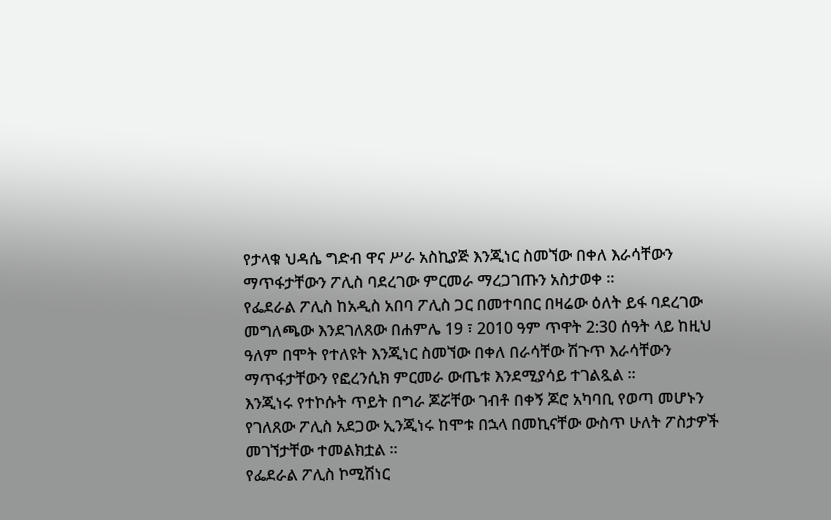የታላቁ ህዳሴ ግድብ ዋና ሥራ አስኪያጅ እንጂነር ስመኘው በቀለ እራሳቸውን ማጥፋታቸውን ፖሊስ ባደረገው ምርመራ ማረጋገጡን አስታወቀ ።
የፌደራል ፖሊስ ከአዲስ አበባ ፖሊስ ጋር በመተባበር በዛሬው ዕለት ይፋ ባደረገው መግለጫው እንደገለጸው በሐምሌ 19 ፣ 2010 ዓም ጥዋት 2:30 ሰዓት ላይ ከዚህ ዓለም በሞት የተለዩት እንጂነር ስመኘው በቀለ በራሳቸው ሽጉጥ እራሳቸውን ማጥፋታቸውን የፎረንሲክ ምርመራ ውጤቱ እንደሚያሳይ ተገልጿል ።
እንጂነሩ የተኮሱት ጥይት በግራ ጆሯቸው ገብቶ በቀኝ ጆሮ አካባቢ የወጣ መሆኑን የገለጸው ፖሊስ አደጋው ኢንጂነሩ ከሞቱ በኋላ በመኪናቸው ውስጥ ሁለት ፖስታዎች መገኘታቸው ተመልክቷል ።
የፌደራል ፖሊስ ኮሚሽነር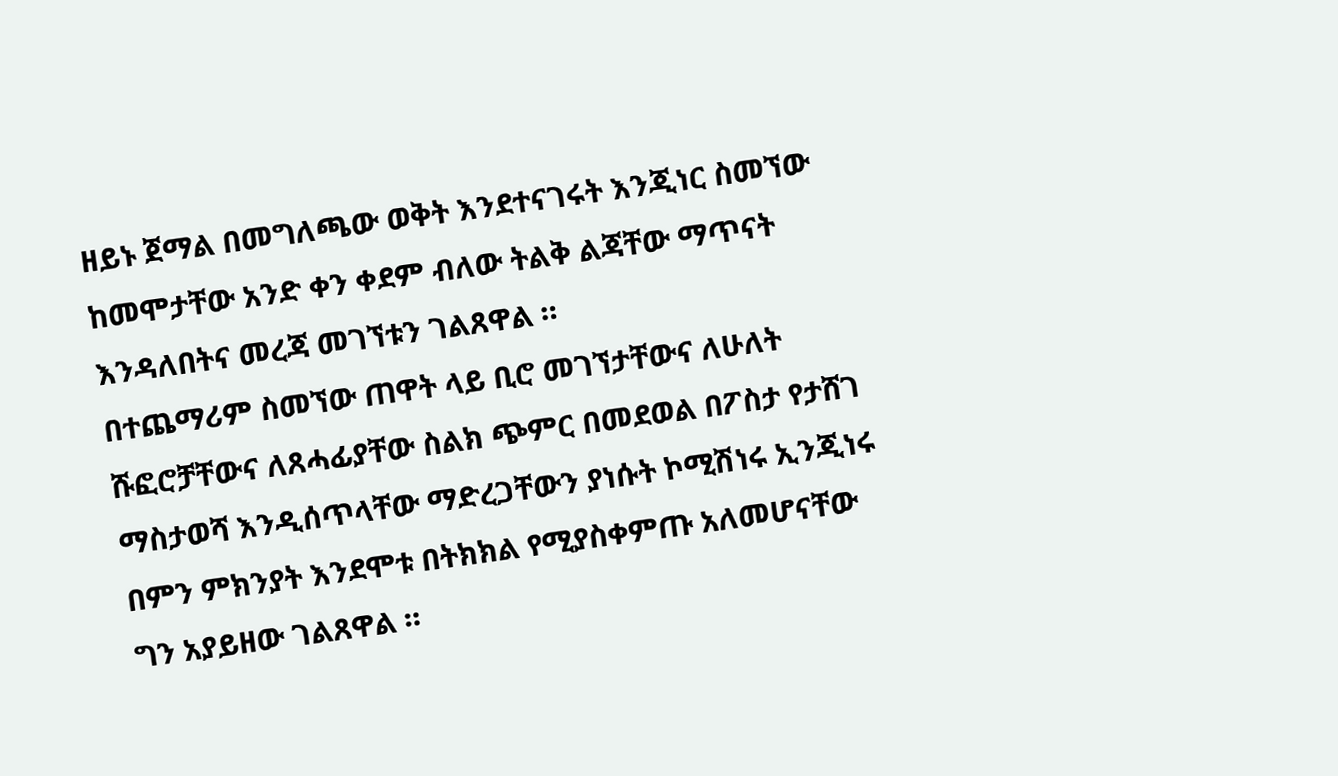ዘይኑ ጀማል በመግለጫው ወቅት እንደተናገሩት እንጂነር ስመኘው ከመሞታቸው አንድ ቀን ቀደም ብለው ትልቅ ልጃቸው ማጥናት እንዳለበትና መረጃ መገኘቱን ገልጸዋል ።
በተጨማሪም ስመኘው ጠዋት ላይ ቢሮ መገኘታቸውና ለሁለት ሹፎሮቻቸውና ለጸሓፊያቸው ስልክ ጭምር በመደወል በፖስታ የታሸገ ማስታወሻ እንዲሰጥላቸው ማድረጋቸውን ያነሱት ኮሚሽነሩ ኢንጂነሩ በምን ምክንያት እንደሞቱ በትክክል የሚያስቀምጡ አለመሆናቸው ግን አያይዘው ገልጸዋል ።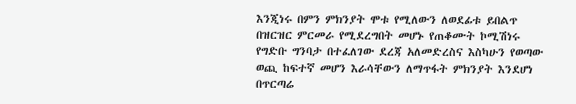እንጂነሩ በምን ምክንያት ሞቱ የሚለውን ለወደፊቱ ይበልጥ በዝርዝር ምርመራ የሚደረግበት መሆኑ የጠቆሙት ኮሚሽነሩ የግድቡ ግንባታ በተፈለገው ደረጃ አለመድረስና እስካሁን የወጣው ወጪ ከፍተኛ መሆን እራሳቸውን ለማጥፋት ምክንያት እንደሆነ በጥርጣሬ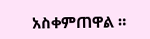አስቀምጠዋል ።